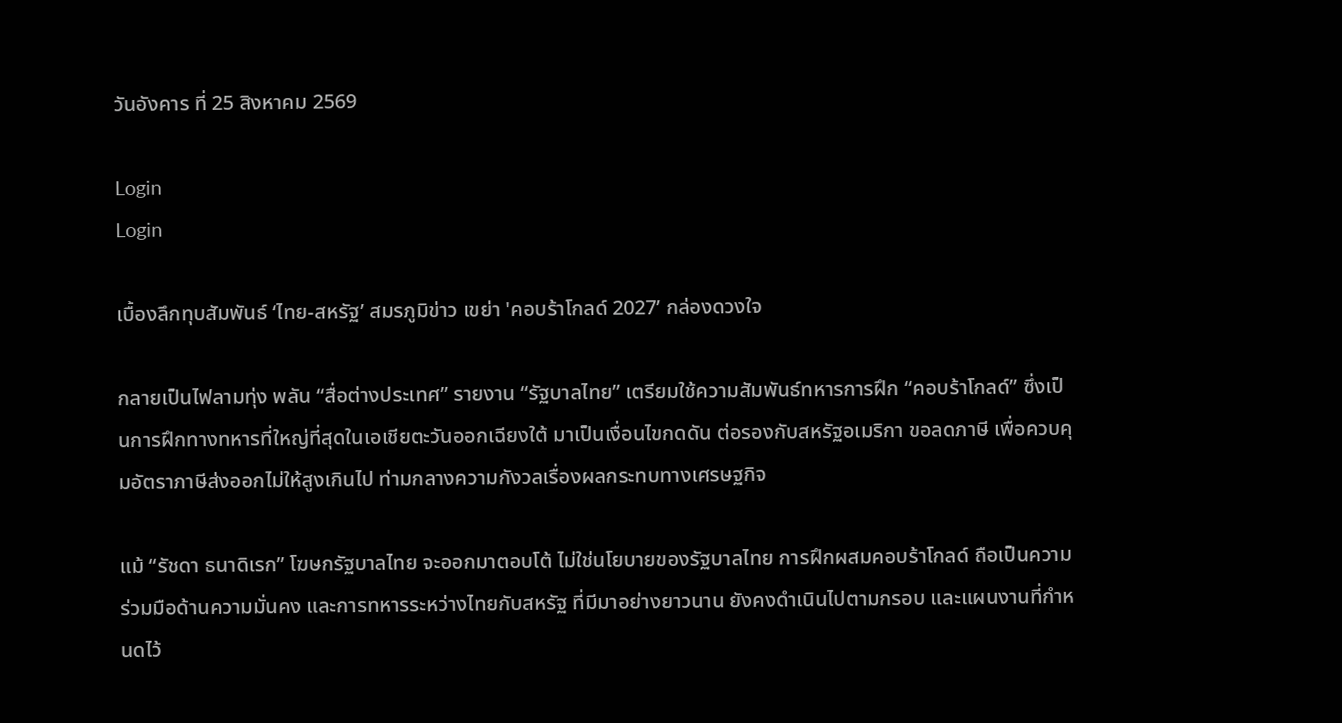วันอังคาร ที่ 25 สิงหาคม 2569

Login
Login

เบื้องลึกทุบสัมพันธ์ ‘ไทย-สหรัฐ’ สมรภูมิข่าว เขย่า 'คอบร้าโกลด์ 2027’ กล่องดวงใจ

กลายเป็นไฟลามทุ่ง พลัน “สื่อต่างประเทศ” รายงาน “รัฐบาลไทย” เตรียมใช้ความสัมพันธ์ทหารการฝึก “คอบร้าโกลด์” ซึ่งเป็นการฝึกทางทหารที่ใหญ่ที่สุดในเอเชียตะวันออกเฉียงใต้ มาเป็นเงื่อนไขกดดัน ต่อรองกับสหรัฐอเมริกา ขอลดภาษี เพื่อควบคุมอัตราภาษีส่งออกไม่ให้สูงเกินไป ท่ามกลางความกังวลเรื่องผลกระทบทางเศรษฐกิจ

แม้ “รัชดา ธนาดิเรก” โฆษกรัฐบาลไทย จะออกมาตอบโต้ ไม่ใช่นโยบายของรัฐบาลไทย การฝึกผสมคอบร้าโกลด์ ถือเป็นความร่วมมือด้านความมั่นคง และการทหารระหว่างไทยกับสหรัฐ ที่มีมาอย่างยาวนาน ยังคงดำเนินไปตามกรอบ และแผนงานที่กำหนดไว้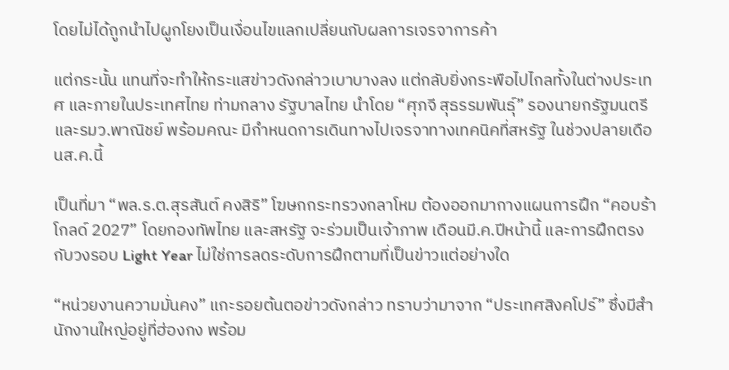โดยไม่ได้ถูกนำไปผูกโยงเป็นเงื่อนไขแลกเปลี่ยนกับผลการเจรจาการค้า

แต่กระนั้น แทนที่จะทำให้กระแสข่าวดังกล่าวเบาบางลง แต่กลับยิ่งกระพือไปไกลทั้งในต่างประเทศ และภายในประเทศไทย ท่ามกลาง รัฐบาลไทย นำโดย “ศุภจี สุธรรมพันธุ์” รองนายกรัฐมนตรี และรมว.พาณิชย์ พร้อมคณะ มีกำหนดการเดินทางไปเจรจาทางเทคนิคที่สหรัฐ ในช่วงปลายเดือนส.ค.นี้

เป็นที่มา “พล.ร.ต.สุรสันต์ คงสิริ” โฆษกกระทรวงกลาโหม ต้องออกมากางแผนการฝึก “คอบร้าโกลด์ 2027” โดยกองทัพไทย และสหรัฐ จะร่วมเป็นเจ้าภาพ เดือนมี.ค.ปีหน้านี้ และการฝึกตรงกับวงรอบ Light Year ไม่ใช่การลดระดับการฝึกตามที่เป็นข่าวแต่อย่างใด

“หน่วยงานความมั่นคง” แกะรอยต้นตอข่าวดังกล่าว ทราบว่ามาจาก “ประเทศสิงคโปร์” ซึ่งมีสํานักงานใหญ่อยู่ที่ฮ่องกง พร้อม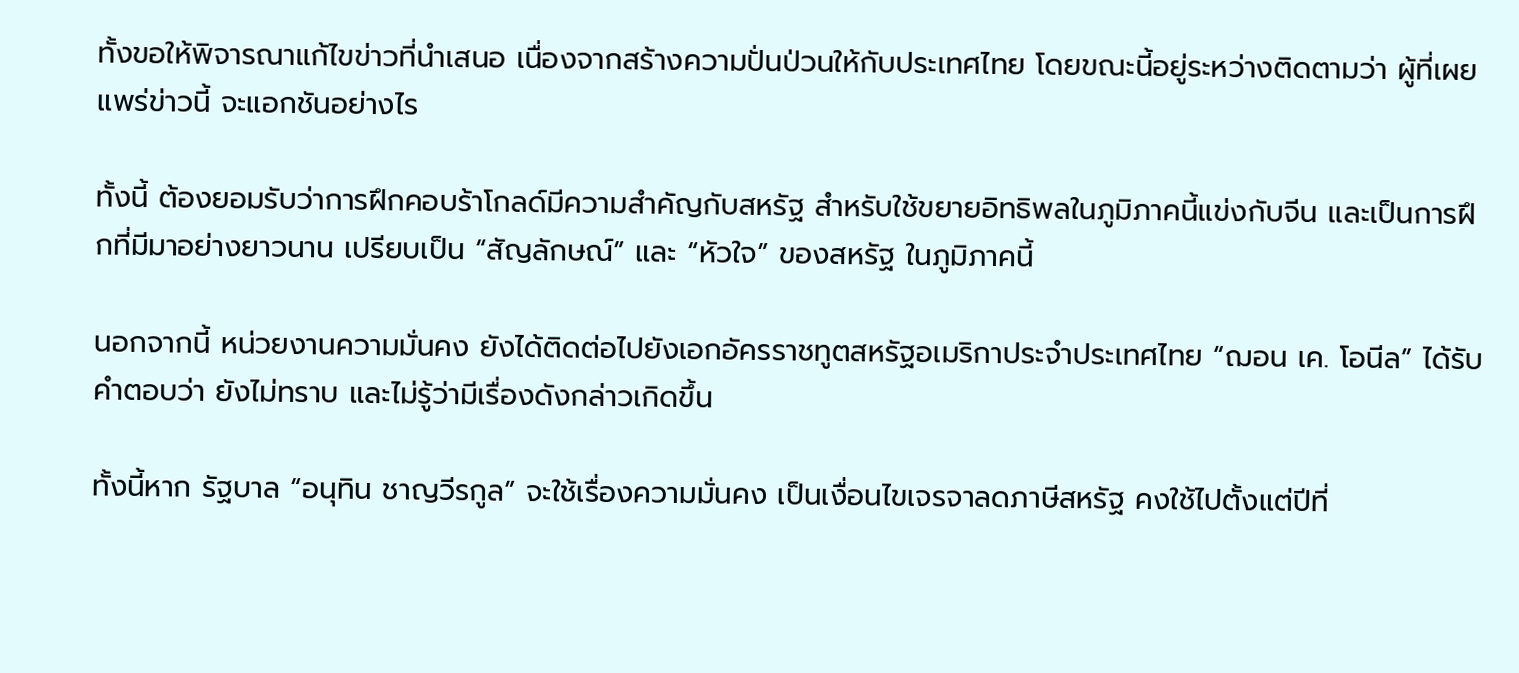ทั้งขอให้พิจารณาแก้ไขข่าวที่นำเสนอ เนื่องจากสร้างความปั่นป่วนให้กับประเทศไทย โดยขณะนี้อยู่ระหว่างติดตามว่า ผู้ที่เผยแพร่ข่าวนี้ จะแอกชันอย่างไร

ทั้งนี้ ต้องยอมรับว่าการฝึกคอบร้าโกลด์มีความสําคัญกับสหรัฐ สำหรับใช้ขยายอิทธิพลในภูมิภาคนี้แข่งกับจีน และเป็นการฝึกที่มีมาอย่างยาวนาน เปรียบเป็น “สัญลักษณ์” และ “หัวใจ” ของสหรัฐ ในภูมิภาคนี้

นอกจากนี้ หน่วยงานความมั่นคง ยังได้ติดต่อไปยังเอกอัครราชทูตสหรัฐอเมริกาประจำประเทศไทย “ฌอน เค. โอนีล” ได้รับคำตอบว่า ยังไม่ทราบ และไม่รู้ว่ามีเรื่องดังกล่าวเกิดขึ้น

ทั้งนี้หาก รัฐบาล “อนุทิน ชาญวีรกูล” จะใช้เรื่องความมั่นคง เป็นเงื่อนไขเจรจาลดภาษีสหรัฐ คงใช้ไปตั้งแต่ปีที่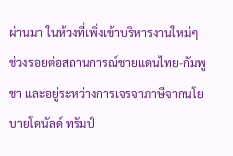ผ่านมา ในห้วงที่เพิ่งเข้าบริหารงานใหม่ๆ ช่วงรอยต่อสถานการณ์ชายแดนไทย-กัมพูชา และอยู่ระหว่างการเจรจาภาษีจากนโยบายโดนัลด์ ทรัมป์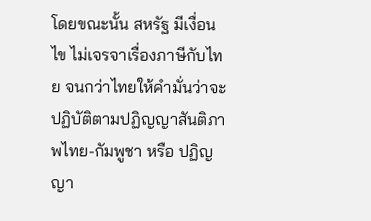โดยขณะนั้น สหรัฐ มีเงื่อนไข ไม่เจรจาเรื่องภาษีกับไทย จนกว่าไทยให้คำมั่นว่าจะปฏิบัติตามปฏิญญาสันติภาพไทย-กัมพูชา หรือ ปฏิญญา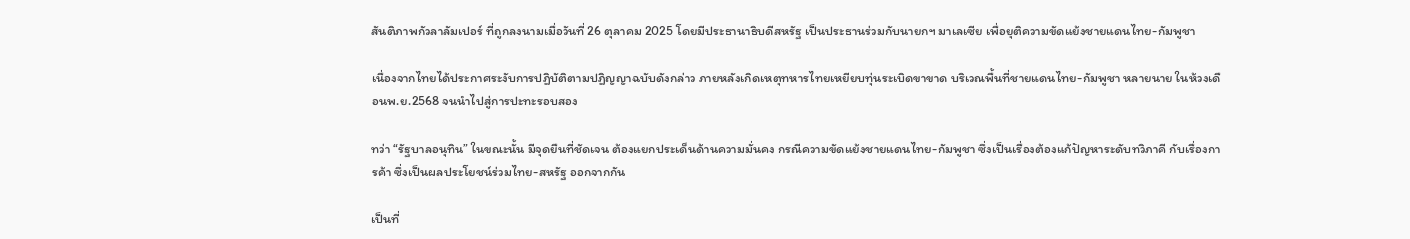สันติภาพกัวลาลัมเปอร์ ที่ถูกลงนามเมื่อวันที่ 26 ตุลาคม 2025 โดยมีประธานาธิบดีสหรัฐ เป็นประธานร่วมกับนายกฯ มาเลเซีย เพื่อยุติความขัดแย้งชายแดนไทย-กัมพูชา

เนื่องจากไทยได้ประกาศระงับการปฏิบัติตามปฏิญญาฉบับดังกล่าว ภายหลังเกิดเหตุทหารไทยเหยียบทุ่นระเบิดขาขาด บริเวณพื้นที่ชายแดนไทย-กัมพูชา หลายนาย ในห้วงเดือนพ.ย.2568 จนนำไปสู่การปะทะรอบสอง

ทว่า “รัฐบาลอนุทิน” ในขณะนั้น มีจุดยืนที่ชัดเจน ต้องแยกประเด็นด้านความมั่นคง กรณีความขัดแย้งชายแดนไทย-กัมพูชา ซึ่งเป็นเรื่องต้องแก้ปัญหาระดับทวิภาคี กับเรื่องการค้า ซึ่งเป็นผลประโยชน์ร่วมไทย-สหรัฐ ออกจากกัน

เป็นที่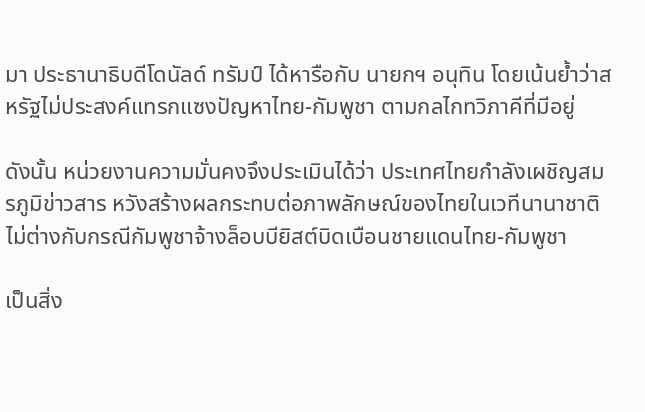มา ประธานาธิบดีโดนัลด์ ทรัมป์ ได้หารือกับ นายกฯ อนุทิน โดยเน้นย้ำว่าสหรัฐไม่ประสงค์แทรกแซงปัญหาไทย-กัมพูชา ตามกลไกทวิภาคีที่มีอยู่

ดังนั้น หน่วยงานความมั่นคงจึงประเมินได้ว่า ประเทศไทยกำลังเผชิญสมรภูมิข่าวสาร หวังสร้างผลกระทบต่อภาพลักษณ์ของไทยในเวทีนานาชาติ ไม่ต่างกับกรณีกัมพูชาจ้างล็อบบียิสต์บิดเบือนชายแดนไทย-กัมพูชา

เป็นสิ่ง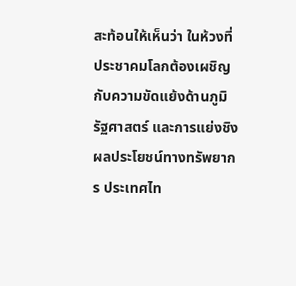สะท้อนให้เห็นว่า ในห้วงที่ประชาคมโลกต้องเผชิญกับความขัดแย้งด้านภูมิรัฐศาสตร์ และการแย่งชิงผลประโยชน์ทางทรัพยากร ประเทศไท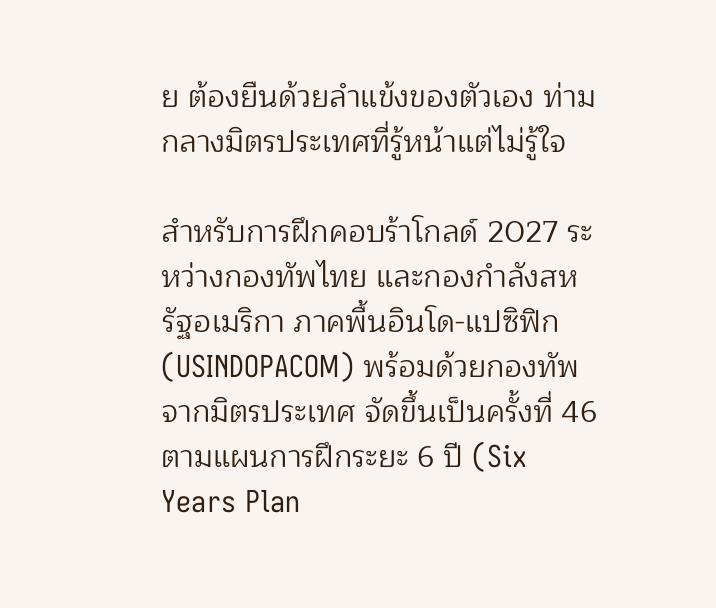ย ต้องยืนด้วยลำแข้งของตัวเอง ท่ามกลางมิตรประเทศที่รู้หน้าแต่ไม่รู้ใจ

สำหรับการฝึกคอบร้าโกลด์ 2027 ระหว่างกองทัพไทย และกองกําลังสหรัฐอเมริกา ภาคพื้นอินโด-แปซิฟิก (USINDOPACOM) พร้อมด้วยกองทัพจากมิตรประเทศ จัดขึ้นเป็นครั้งที่ 46 ตามแผนการฝึกระยะ 6 ปี (Six Years Plan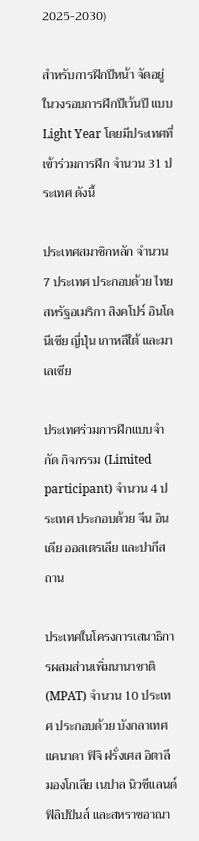2025-2030)

สำหรับการฝึกปีหน้า จัดอยู่ในวงรอบการฝึกปีเว้นปี แบบ Light Year โดยมีประเทศที่เข้าร่วมการฝึก จำนวน 31 ประเทศ ดังนี้

ประเทศสมาชิกหลัก จํานวน 7 ประเทศ ประกอบด้วย ไทย สหรัฐอเมริกา สิงคโปร์ อินโดนีเซีย ญี่ปุ่น เกาหลีใต้ และมาเลเซีย

ประเทศร่วมการฝึกแบบจํากัด กิจกรรม (Limited participant) จํานวน 4 ประเทศ ประกอบด้วย จีน อินเดีย ออสเตรเลีย และปากีสถาน

ประเทศในโครงการเสนาธิการผสมส่วนเพิ่มนานาชาติ (MPAT) จํานวน 10 ประเทศ ประกอบด้วย บังกลาเทศ แคนาดา ฟิจิ ฝรั่งเศส อิตาลี มองโกเลีย เนปาล นิวซีแลนด์ ฟิลิปปินส์ และสหราชอาณา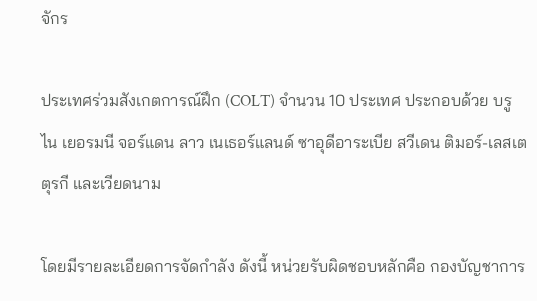จักร

ประเทศร่วมสังเกตการณ์ฝึก (COLT) จํานวน 10 ประเทศ ประกอบด้วย บรูไน เยอรมนี จอร์แดน ลาว เนเธอร์แลนด์ ซาอุดีอาระเบีย สวีเดน ติมอร์-เลสเต ตุรกี และเวียดนาม

โดยมีรายละเอียดการจัดกําลัง ดังนี้ หน่วยรับผิดชอบหลักคือ กองบัญชาการ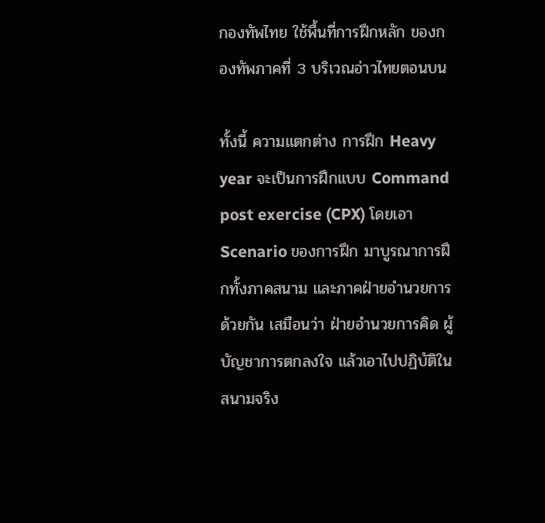กองทัพไทย ใช้พื้นที่การฝึกหลัก ของกองทัพภาคที่ 3 บริเวณอ่าวไทยตอนบน

ทั้งนี้ ความแตกต่าง การฝึก Heavy year จะเป็นการฝึกแบบ Command post exercise (CPX) โดยเอา Scenario ของการฝึก มาบูรณาการฝึกทั้งภาคสนาม และภาคฝ่ายอำนวยการด้วยกัน เสมือนว่า ฝ่ายอำนวยการคิด ผู้บัญชาการตกลงใจ แล้วเอาไปปฏิบัติในสนามจริง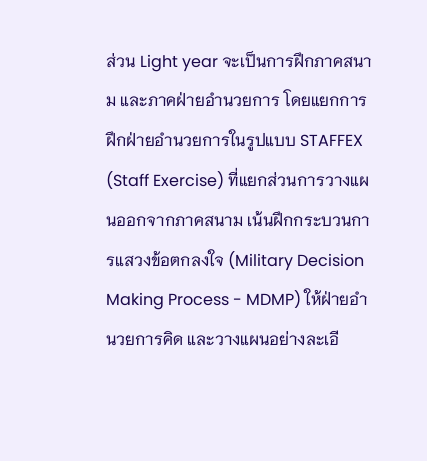ส่วน Light year จะเป็นการฝึกภาคสนาม และภาคฝ่ายอำนวยการ โดยแยกการฝึกฝ่ายอำนวยการในรูปแบบ STAFFEX (Staff Exercise) ที่แยกส่วนการวางแผนออกจากภาคสนาม เน้นฝึกกระบวนการแสวงข้อตกลงใจ (Military Decision Making Process - MDMP) ให้ฝ่ายอำนวยการคิด และวางแผนอย่างละเอี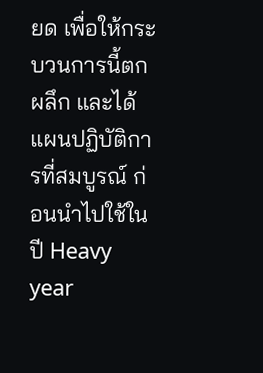ยด เพื่อให้กระบวนการนี้ตกผลึก และได้แผนปฏิบัติการที่สมบูรณ์ ก่อนนำไปใช้ในปี Heavy year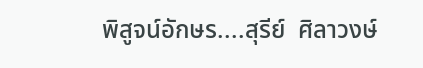พิสูจน์อักษร....สุรีย์  ศิลาวงษ์